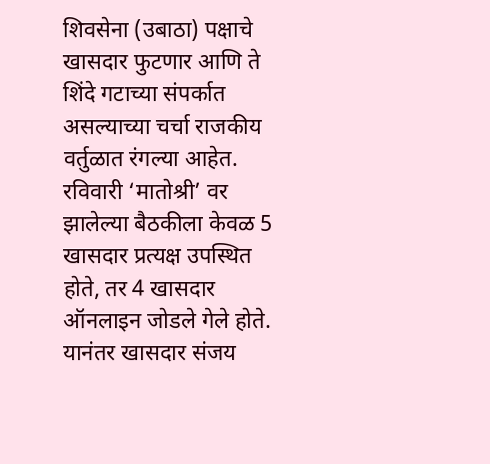शिवसेना (उबाठा) पक्षाचे खासदार फुटणार आणि ते शिंदे गटाच्या संपर्कात असल्याच्या चर्चा राजकीय वर्तुळात रंगल्या आहेत. रविवारी ‘मातोश्री’ वर झालेल्या बैठकीला केवळ 5 खासदार प्रत्यक्ष उपस्थित होते, तर 4 खासदार ऑनलाइन जोडले गेले होते. यानंतर खासदार संजय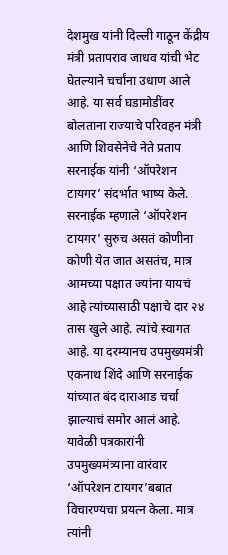देशमुख यांनी दिल्ली गाठून केंद्रीय मंत्री प्रतापराव जाधव यांची भेट घेतल्याने चर्चांना उधाण आले आहे. या सर्व घडामोडींवर बोलताना राज्याचे परिवहन मंत्री आणि शिवसेनेचे नेते प्रताप सरनाईक यांनी ‘ऑपरेशन टायगर’ संदर्भात भाष्य केले. सरनाईक म्हणाले ‘ऑपरेशन टायगर’ सुरुच असतं कोणीना कोणी येत जात असतंच, मात्र आमच्या पक्षात ज्यांना यायचं आहे त्यांच्यासाठी पक्षाचे दार २४ तास खुले आहे. त्यांचे स्वागत आहे. या दरम्यानच उपमुख्यमंत्री एकनाथ शिंदे आणि सरनाईक यांच्यात बंद दाराआड चर्चा झाल्याचं समोर आलं आहे.
यावेळी पत्रकारांनी उपमुख्यमंत्र्याना वारंवार ‘ऑपरेशन टायगर’बबात विचारण्यचा प्रयत्न केला. मात्र त्यांनी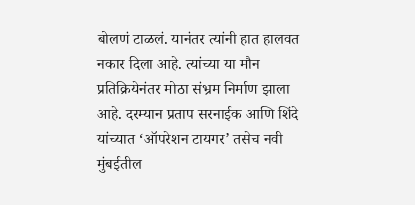बोलणं टाळलं. यानंतर त्यांनी हात हालवत नकार दिला आहे. त्यांच्या या मौन प्रतिक्रियेनंतर मोठा संभ्रम निर्माण झाला आहे. दरम्यान प्रताप सरनाईक आणि शिंदे यांच्यात ‘ऑपरेशन टायगर’ तसेच नवी मुंबईतील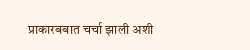प्राकारबबात चर्चा झाली अशी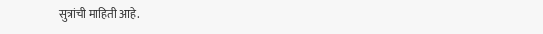सुत्रांची माहिती आहे.